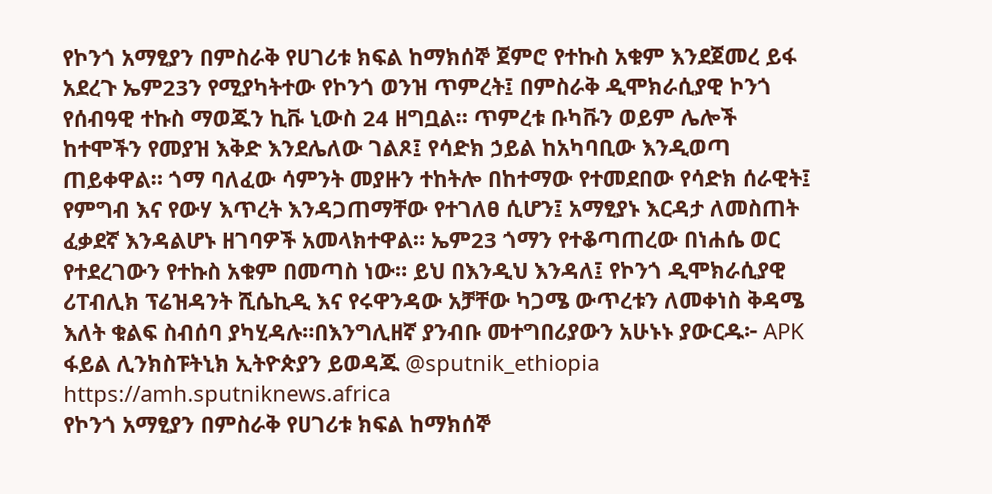የኮንጎ አማፂያን በምስራቅ የሀገሪቱ ክፍል ከማክሰኞ ጀምሮ የተኩስ አቁም እንደጀመረ ይፋ አደረጉ ኤም23ን የሚያካትተው የኮንጎ ወንዝ ጥምረት፤ በምስራቅ ዲሞክራሲያዊ ኮንጎ የሰብዓዊ ተኩስ ማወጁን ኪቩ ኒውስ 24 ዘግቧል። ጥምረቱ ቡካቩን ወይም ሌሎች ከተሞችን የመያዝ እቅድ እንደሌለው ገልጾ፤ የሳድክ ኃይል ከአካባቢው እንዲወጣ ጠይቀዋል። ጎማ ባለፈው ሳምንት መያዙን ተከትሎ በከተማው የተመደበው የሳድክ ሰራዊት፤ የምግብ እና የውሃ እጥረት እንዳጋጠማቸው የተገለፀ ሲሆን፤ አማፂያኑ እርዳታ ለመስጠት ፈቃደኛ እንዳልሆኑ ዘገባዎች አመላክተዋል። ኤም23 ጎማን የተቆጣጠረው በነሐሴ ወር የተደረገውን የተኩስ አቁም በመጣስ ነው። ይህ በእንዲህ እንዳለ፤ የኮንጎ ዲሞክራሲያዊ ሪፐብሊክ ፕሬዝዳንት ሺሴኪዲ እና የሩዋንዳው አቻቸው ካጋሜ ውጥረቱን ለመቀነስ ቅዳሜ እለት ቁልፍ ስብሰባ ያካሂዳሉ።በእንግሊዘኛ ያንብቡ መተግበሪያውን አሁኑኑ ያውርዱ፦ APK ፋይል ሊንክስፑትኒክ ኢትዮጵያን ይወዳጁ @sputnik_ethiopia
https://amh.sputniknews.africa
የኮንጎ አማፂያን በምስራቅ የሀገሪቱ ክፍል ከማክሰኞ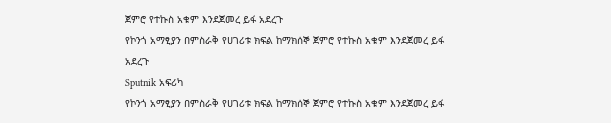ጀምሮ የተኩስ አቁም እንደጀመረ ይፋ አደረጉ
የኮንጎ አማፂያን በምስራቅ የሀገሪቱ ክፍል ከማክሰኞ ጀምሮ የተኩስ አቁም እንደጀመረ ይፋ አደረጉ
Sputnik አፍሪካ
የኮንጎ አማፂያን በምስራቅ የሀገሪቱ ክፍል ከማክሰኞ ጀምሮ የተኩስ አቁም እንደጀመረ ይፋ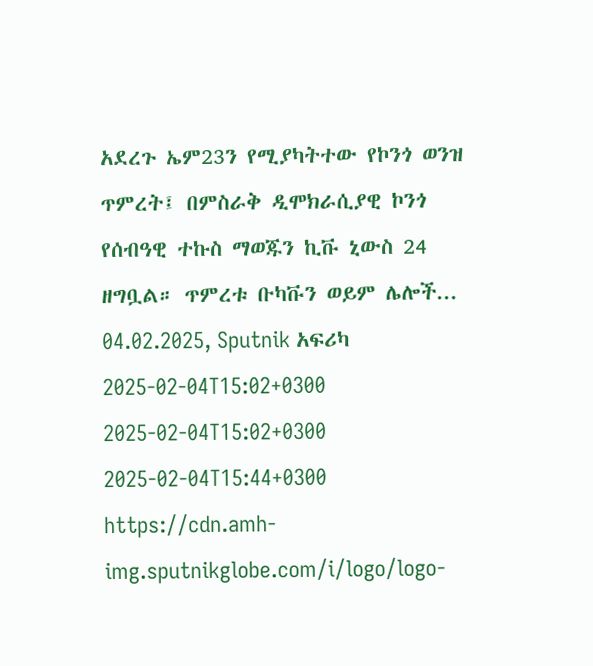አደረጉ ኤም23ን የሚያካትተው የኮንጎ ወንዝ ጥምረት፤ በምስራቅ ዲሞክራሲያዊ ኮንጎ የሰብዓዊ ተኩስ ማወጁን ኪቩ ኒውስ 24 ዘግቧል። ጥምረቱ ቡካቩን ወይም ሌሎች... 04.02.2025, Sputnik አፍሪካ
2025-02-04T15:02+0300
2025-02-04T15:02+0300
2025-02-04T15:44+0300
https://cdn.amh-img.sputnikglobe.com/i/logo/logo-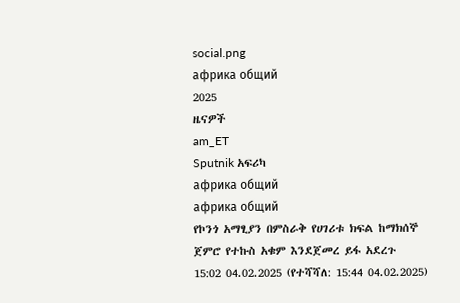social.png
африка общий
2025
ዜናዎች
am_ET
Sputnik አፍሪካ
африка общий
африка общий
የኮንጎ አማፂያን በምስራቅ የሀገሪቱ ክፍል ከማክሰኞ ጀምሮ የተኩስ አቁም እንደጀመረ ይፋ አደረጉ
15:02 04.02.2025 (የተሻሻለ: 15:44 04.02.2025)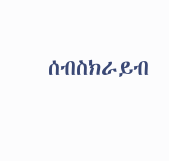ሰብስክራይብ